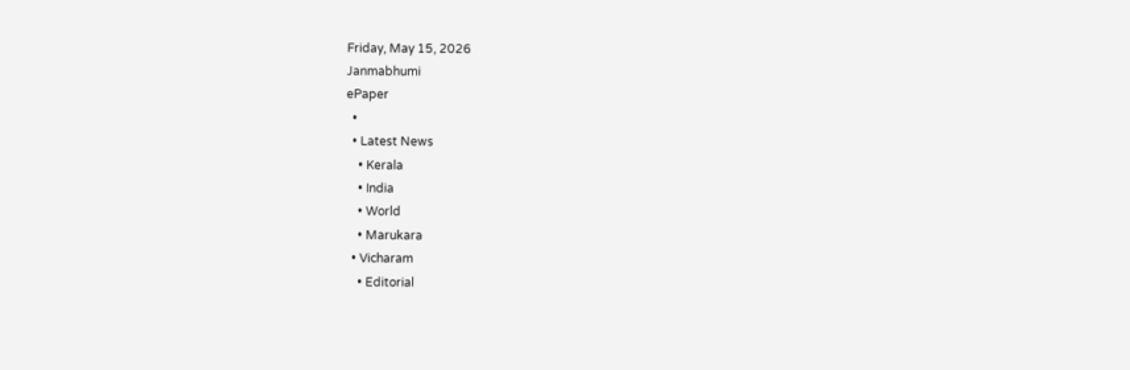Friday, May 15, 2026
Janmabhumi
ePaper
  •
  • Latest News
    • Kerala
    • India
    • World
    • Marukara
  • Vicharam
    • Editorial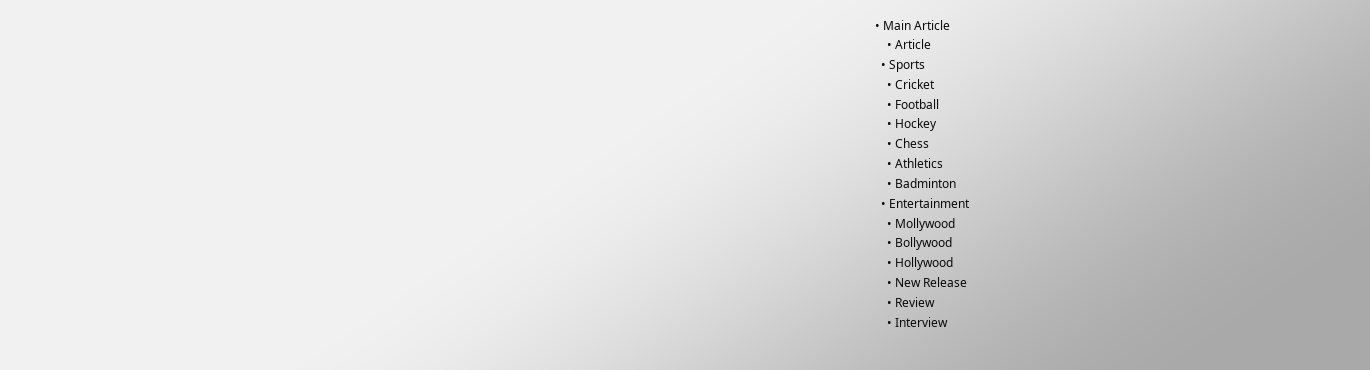• Main Article
    • Article
  • Sports
    • Cricket
    • Football
    • Hockey
    • Chess
    • Athletics
    • Badminton
  • Entertainment
    • Mollywood
    • Bollywood
    • Hollywood
    • New Release
    • Review
    • Interview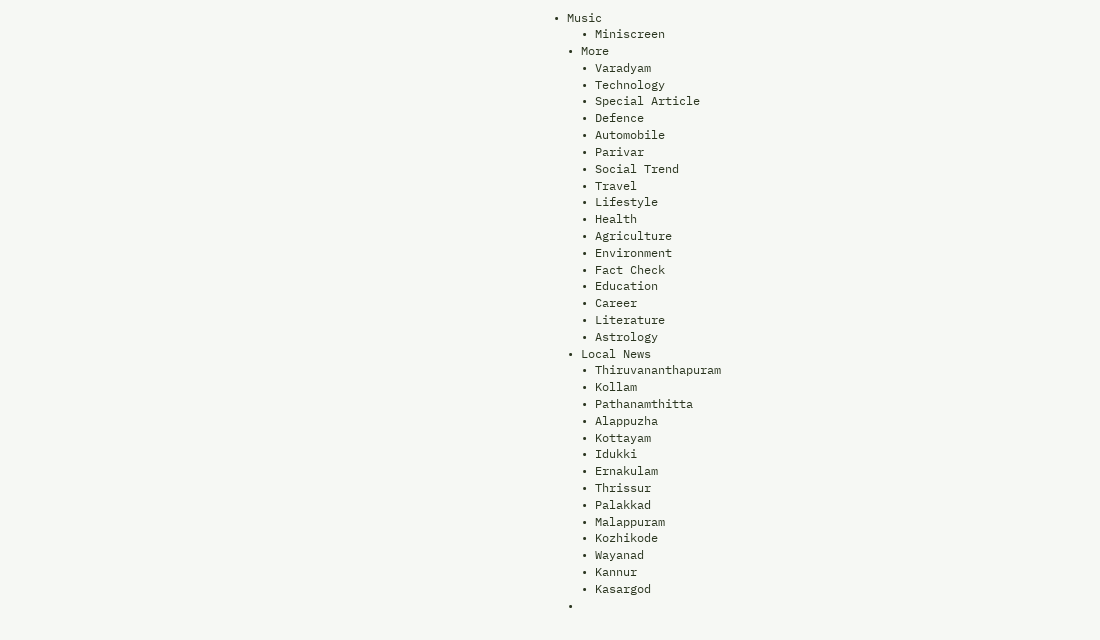• Music
    • Miniscreen
  • More
    • Varadyam
    • Technology
    • Special Article
    • Defence
    • Automobile
    • Parivar
    • Social Trend
    • Travel
    • Lifestyle
    • Health
    • Agriculture
    • Environment
    • Fact Check
    • Education
    • Career
    • Literature
    • Astrology
  • Local News
    • Thiruvananthapuram
    • Kollam
    • Pathanamthitta
    • Alappuzha
    • Kottayam
    • Idukki
    • Ernakulam
    • Thrissur
    • Palakkad
    • Malappuram
    • Kozhikode
    • Wayanad
    • Kannur
    • Kasargod
  •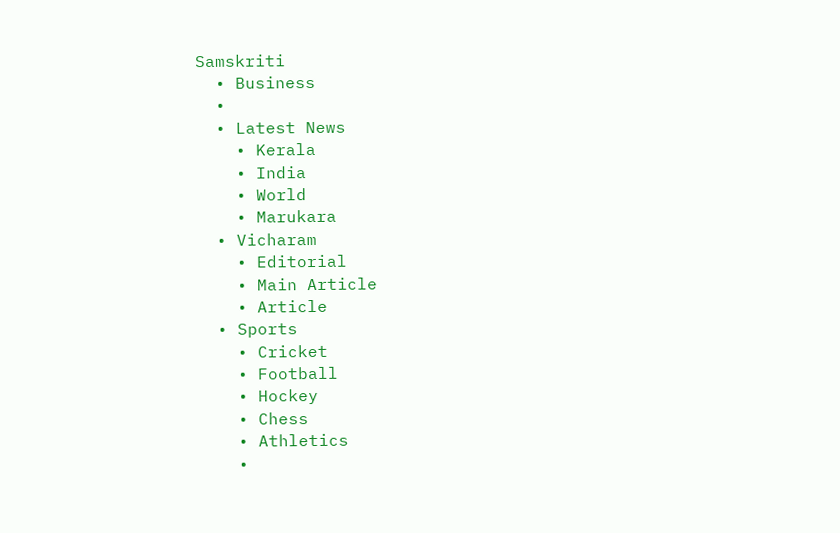Samskriti
  • Business
  •
  • Latest News
    • Kerala
    • India
    • World
    • Marukara
  • Vicharam
    • Editorial
    • Main Article
    • Article
  • Sports
    • Cricket
    • Football
    • Hockey
    • Chess
    • Athletics
    •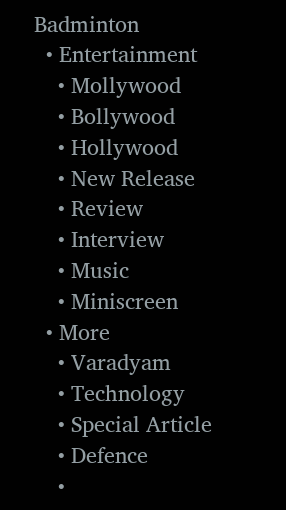Badminton
  • Entertainment
    • Mollywood
    • Bollywood
    • Hollywood
    • New Release
    • Review
    • Interview
    • Music
    • Miniscreen
  • More
    • Varadyam
    • Technology
    • Special Article
    • Defence
    •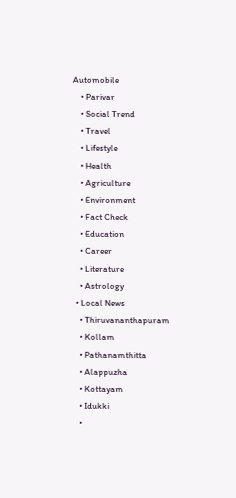Automobile
    • Parivar
    • Social Trend
    • Travel
    • Lifestyle
    • Health
    • Agriculture
    • Environment
    • Fact Check
    • Education
    • Career
    • Literature
    • Astrology
  • Local News
    • Thiruvananthapuram
    • Kollam
    • Pathanamthitta
    • Alappuzha
    • Kottayam
    • Idukki
    •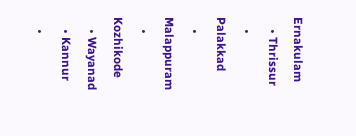Ernakulam
    • Thrissur
    • Palakkad
    • Malappuram
    • Kozhikode
    • Wayanad
    • Kannur
    •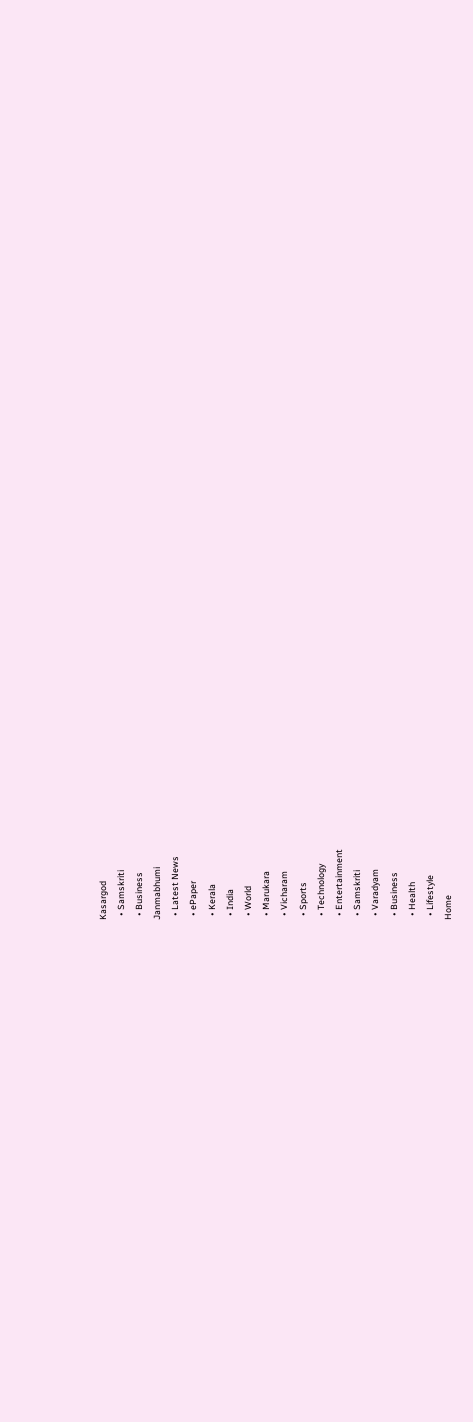Kasargod
  • Samskriti
  • Business
Janmabhumi
  • Latest News
  • ePaper
  • Kerala
  • India
  • World
  • Marukara
  • Vicharam
  • Sports
  • Technology
  • Entertainment
  • Samskriti
  • Varadyam
  • Business
  • Health
  • Lifestyle
Home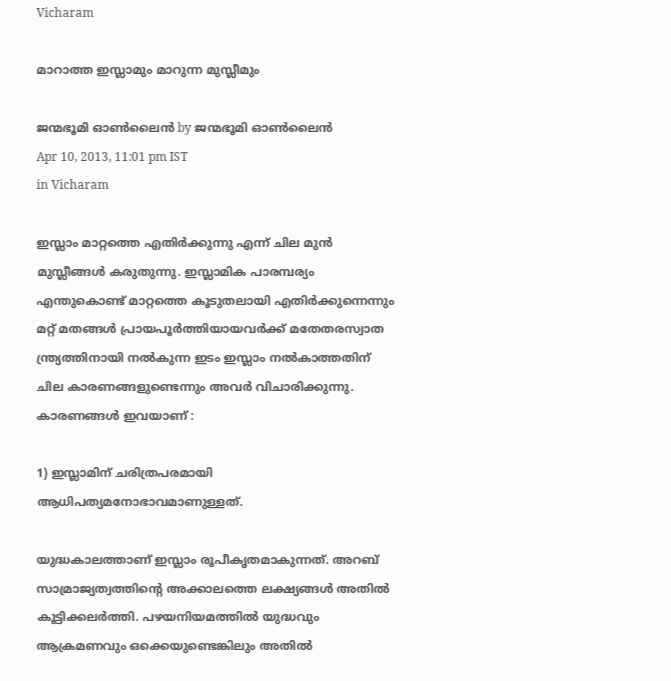Vicharam

മാറാത്ത ഇസ്ലാമും മാറുന്ന മുസ്ലീമും

ജന്മഭൂമി ഓണ്‍ലൈന്‍ by ജന്മഭൂമി ഓണ്‍ലൈന്‍
Apr 10, 2013, 11:01 pm IST
in Vicharam

ഇസ്ലാം മാറ്റത്തെ എതിര്‍ക്കുന്നു എന്ന്‌ ചില മുന്‍ മുസ്ലീങ്ങള്‍ കരുതുന്നു. ഇസ്ലാമിക പാരമ്പര്യം എന്തുകൊണ്ട്‌ മാറ്റത്തെ കൂടുതലായി എതിര്‍ക്കുന്നെന്നും മറ്റ്‌ മതങ്ങള്‍ പ്രായപൂര്‍ത്തിയായവര്‍ക്ക്‌ മതേതരസ്വാത ന്ത്ര്യത്തിനായി നല്‍കുന്ന ഇടം ഇസ്ലാം നല്‍കാത്തതിന്‌ ചില കാരണങ്ങളുണ്ടെന്നും അവര്‍ വിചാരിക്കുന്നു. കാരണങ്ങള്‍ ഇവയാണ്‌ :

1) ഇസ്ലാമിന്‌ ചരിത്രപരമായി ആധിപത്യമനോഭാവമാണുള്ളത്‌.

യുദ്ധകാലത്താണ്‌ ഇസ്ലാം രൂപീകൃതമാകുന്നത്‌. അറബ്‌ സാമ്രാജ്യത്വത്തിന്റെ അക്കാലത്തെ ലക്ഷ്യങ്ങള്‍ അതില്‍ കൂട്ടിക്കലര്‍ത്തി. പഴയനിയമത്തില്‍ യുദ്ധവും ആക്രമണവും ഒക്കെയുണ്ടെങ്കിലും അതില്‍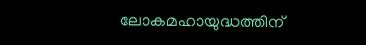ലോകമഹായുദ്ധത്തിന്‌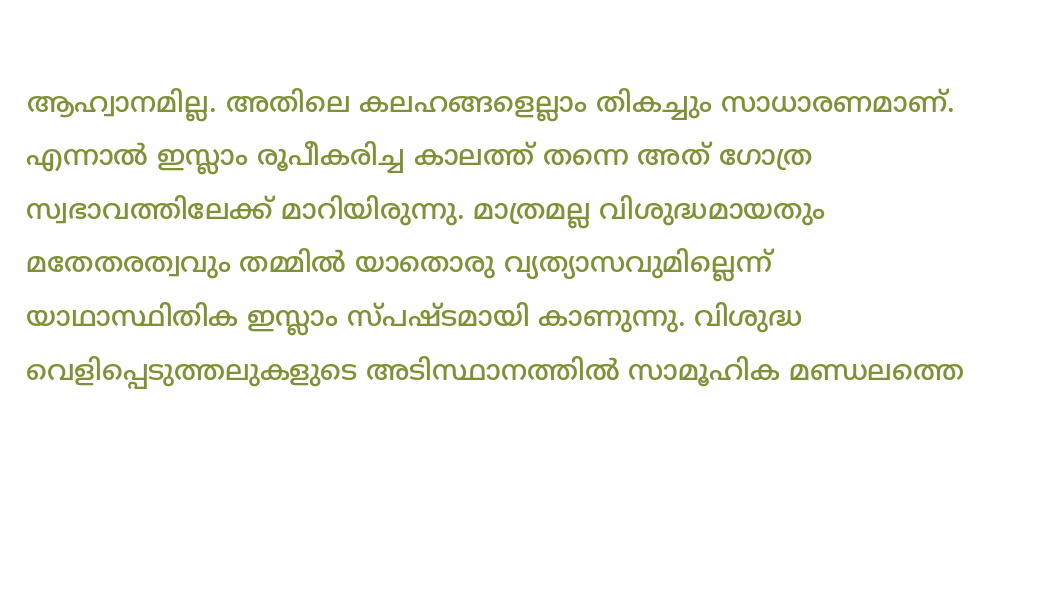ആഹ്വാനമില്ല. അതിലെ കലഹങ്ങളെല്ലാം തികച്ചും സാധാരണമാണ്‌. എന്നാല്‍ ഇസ്ലാം രൂപീകരിച്ച കാലത്ത്‌ തന്നെ അത്‌ ഗോത്ര സ്വഭാവത്തിലേക്ക്‌ മാറിയിരുന്നു. മാത്രമല്ല വിശുദ്ധമായതും മതേതരത്വവും തമ്മില്‍ യാതൊരു വ്യത്യാസവുമില്ലെന്ന്‌ യാഥാസ്ഥിതിക ഇസ്ലാം സ്പഷ്ടമായി കാണുന്നു. വിശുദ്ധ വെളിപ്പെടുത്തലുകളുടെ അടിസ്ഥാനത്തില്‍ സാമൂഹിക മണ്ഡലത്തെ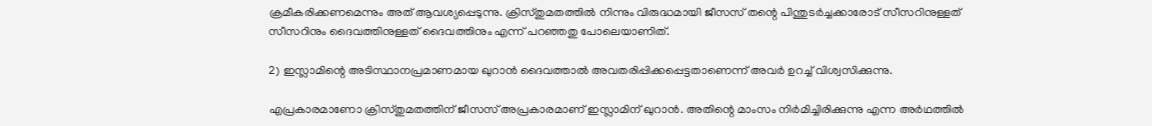ക്രമീകരിക്കണമെന്നും അത്‌ ആവശ്യപ്പെടുന്നു. ക്രിസ്തുമതത്തില്‍ നിന്നും വിരുദ്ധമായി ജീസസ്‌ തന്റെ പിന്തുടര്‍ച്ചക്കാരോട്‌ സീസറിനുള്ളത്‌ സീസറിനും ദൈവത്തിനുള്ളത്‌ ദൈവത്തിനും എന്ന്‌ പറഞ്ഞതു പോലെയാണിത്‌.

2) ഇസ്ലാമിന്റെ അടിസ്ഥാനപ്രമാണമായ ഖുറാന്‍ ദൈവത്താല്‍ അവതരിപ്പിക്കപ്പെട്ടതാണെന്ന്‌ അവര്‍ ഉറച്ച്‌ വിശ്വസിക്കുന്നു.

എപ്രകാരമാണോ ക്രിസ്തുമതത്തിന്‌ ജീസസ്‌ അപ്രകാരമാണ്‌ ഇസ്ലാമിന്‌ ഖുറാന്‍. അതിന്റെ മാംസം നിര്‍മിച്ചിരിക്കുന്നു എന്ന അര്‍ഥത്തില്‍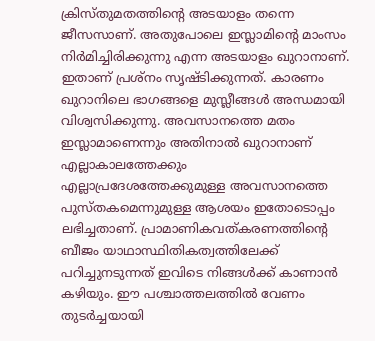ക്രിസ്തുമതത്തിന്റെ അടയാളം തന്നെ ജീസസാണ്‌. അതുപോലെ ഇസ്ലാമിന്റെ മാംസം നിര്‍മിച്ചിരിക്കുന്നു എന്ന അടയാളം ഖുറാനാണ്‌. ഇതാണ്‌ പ്രശ്നം സൃഷ്ടിക്കുന്നത്‌. കാരണം ഖുറാനിലെ ഭാഗങ്ങളെ മുസ്ലീങ്ങള്‍ അന്ധമായി വിശ്വസിക്കുന്നു. അവസാനത്തെ മതം ഇസ്ലാമാണെന്നും അതിനാല്‍ ഖുറാനാണ്‌ എല്ലാകാലത്തേക്കും എല്ലാപ്രദേശത്തേക്കുമുള്ള അവസാനത്തെ പുസ്തകമെന്നുമുള്ള ആശയം ഇതോടൊപ്പം ലഭിച്ചതാണ്‌. പ്രാമാണികവത്കരണത്തിന്റെ ബീജം യാഥാസ്ഥിതികത്വത്തിലേക്ക്‌ പറിച്ചുനടുന്നത്‌ ഇവിടെ നിങ്ങള്‍ക്ക്‌ കാണാന്‍ കഴിയും. ഈ പശ്ചാത്തലത്തില്‍ വേണം തുടര്‍ച്ചയായി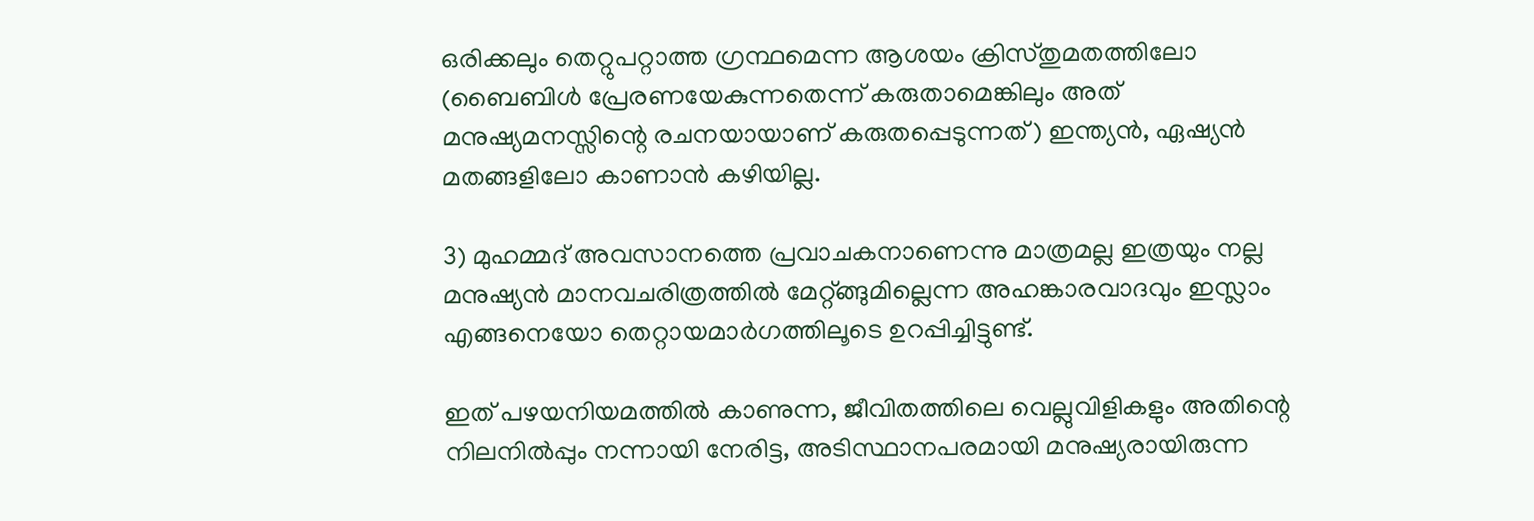ഒരിക്കലും തെറ്റുപറ്റാത്ത ഗ്രന്ഥമെന്ന ആശയം ക്രിസ്തുമതത്തിലോ (ബൈബിള്‍ പ്രേരണയേകുന്നതെന്ന്‌ കരുതാമെങ്കിലും അത്‌ മനുഷ്യമനസ്സിന്റെ രചനയായാണ്‌ കരുതപ്പെടുന്നത്‌) ഇന്ത്യന്‍, ഏഷ്യന്‍ മതങ്ങളിലോ കാണാന്‍ കഴിയില്ല.

3) മുഹമ്മദ്‌ അവസാനത്തെ പ്രവാചകനാണെന്നു മാത്രമല്ല ഇത്രയും നല്ല മനുഷ്യന്‍ മാനവചരിത്രത്തില്‍ മേറ്റ്ങ്ങുമില്ലെന്ന അഹങ്കാരവാദവും ഇസ്ലാം എങ്ങനെയോ തെറ്റായമാര്‍ഗത്തിലൂടെ ഉറപ്പിച്ചിട്ടുണ്ട്‌.

ഇത്‌ പഴയനിയമത്തില്‍ കാണുന്ന, ജീവിതത്തിലെ വെല്ലുവിളികളും അതിന്റെ നിലനില്‍പ്പും നന്നായി നേരിട്ട, അടിസ്ഥാനപരമായി മനുഷ്യരായിരുന്ന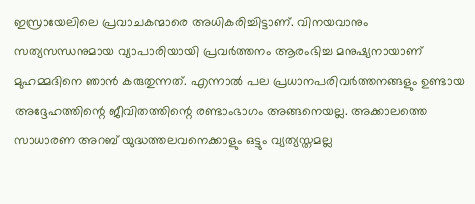ഇസ്രായേലിലെ പ്രവാചകന്മാരെ അധികരിച്ചിട്ടാണ്‌. വിനയവാനും സത്യസന്ധനുമായ വ്യാപാരിയായി പ്രവര്‍ത്തനം ആരംഭിച്ച മനുഷ്യനായാണ്‌ മുഹമ്മദിനെ ഞാന്‍ കരുതുന്നത്‌. എന്നാല്‍ പല പ്രധാനപരിവര്‍ത്തനങ്ങളും ഉണ്ടായ അദ്ദേഹത്തിന്റെ ജീവിതത്തിന്റെ രണ്ടാംഭാഗം അങ്ങനെയല്ല. അക്കാലത്തെ സാധാരണ അറബ്‌ യുദ്ധത്തലവനെക്കാളും ഒട്ടും വ്യത്യസ്തമല്ല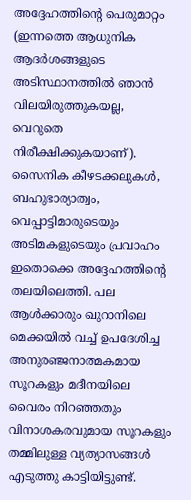അദ്ദേഹത്തിന്റെ പെരുമാറ്റം (ഇന്നത്തെ ആധുനിക ആദര്‍ശങ്ങളുടെ അടിസ്ഥാനത്തില്‍ ഞാന്‍ വിലയിരുത്തുകയല്ല, വെറുതെ നിരീക്ഷിക്കുകയാണ്‌). സൈനിക കീഴടക്കലുകള്‍, ബഹുഭാര്യാത്വം, വെപ്പാട്ടിമാരുടെയും അടിമകളുടെയും പ്രവാഹം ഇതൊക്കെ അദ്ദേഹത്തിന്റെ തലയിലെത്തി. പല ആള്‍ക്കാരും ഖുറാനിലെ മെക്കയില്‍ വച്ച്‌ ഉപദേശിച്ച അനുരഞ്ജനാത്മകമായ സൂറകളും മദീനയിലെ വൈരം നിറഞ്ഞതും വിനാശകരവുമായ സൂറകളും തമ്മിലുള്ള വ്യത്യാസങ്ങള്‍ എടുത്തു കാട്ടിയിട്ടുണ്ട്‌.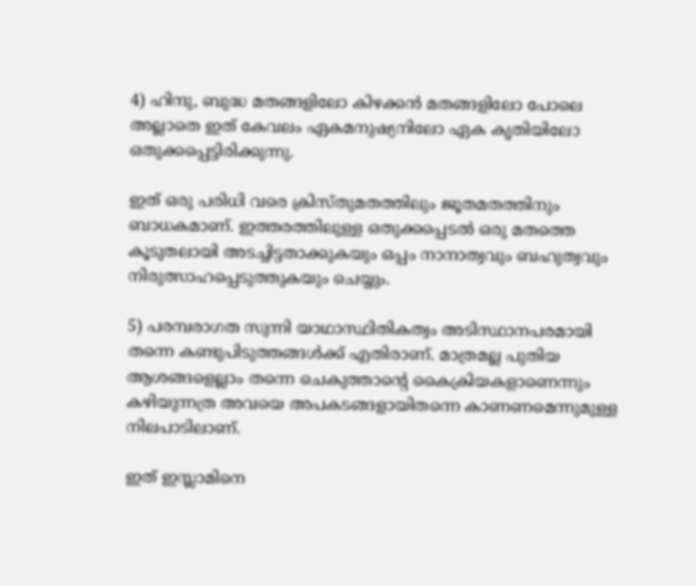4) ഹിന്ദു, ബുദ്ധ മതങ്ങളിലോ കിഴക്കന്‍ മതങ്ങളിലോ പോലെ അല്ലാതെ ഇത്‌ കേവലം ഏകമനുഷ്യനിലോ ഏക കൃതിയിലോ ഒതുക്കപ്പെട്ടിരിക്കുന്നു.

ഇത്‌ ഒരു പരിധി വരെ ക്രിസ്തുമതത്തിലും ജൂതമതത്തിനും ബാധകമാണ്‌. ഇത്തരത്തിലുള്ള ഒതുക്കപ്പെടല്‍ ഒരു മതത്തെ കൂടുതലായി അടച്ചിട്ടതാക്കുകയും ഒപ്പം നാനാത്വവും ബഹുത്വവും നിരുത്സാഹപ്പെടുത്തുകയും ചെയ്യും.

5) പരമ്പരാഗത സുന്നി യാഥാസ്ഥിതികത്വം അടിസ്ഥാനപരമായി തന്നെ കണ്ടുപിടുത്തങ്ങള്‍ക്ക്‌ എതിരാണ്‌. മാത്രമല്ല പുതിയ ആശങ്ങളെല്ലാം തന്നെ ചെകുത്താന്റെ കൈക്രിയകളാണെന്നും കഴിയുന്നത്ര അവയെ അപകടങ്ങളായിതന്നെ കാണണമെന്നുമുള്ള നിലപാടിലാണ്‌.

ഇത്‌ ഇസ്ലാമിനെ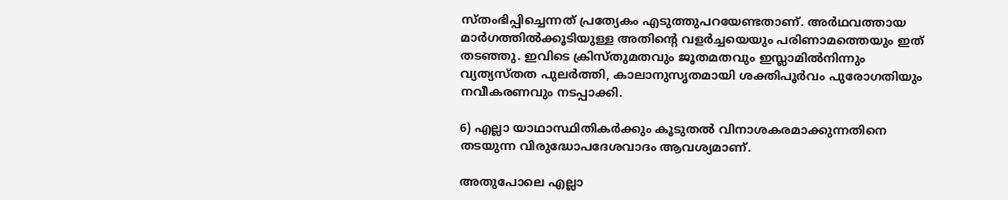സ്തംഭിപ്പിച്ചെന്നത്‌ പ്രത്യേകം എടുത്തുപറയേണ്ടതാണ്‌. അര്‍ഥവത്തായ മാര്‍ഗത്തില്‍ക്കൂടിയുള്ള അതിന്റെ വളര്‍ച്ചയെയും പരിണാമത്തെയും ഇത്‌ തടഞ്ഞു. ഇവിടെ ക്രിസ്തുമതവും ജൂതമതവും ഇസ്ലാമില്‍നിന്നും വ്യത്യസ്തത പുലര്‍ത്തി, കാലാനുസൃതമായി ശക്തിപൂര്‍വം പുരോഗതിയും നവീകരണവും നടപ്പാക്കി.

6) എല്ലാ യാഥാസ്ഥിതികര്‍ക്കും കൂടുതല്‍ വിനാശകരമാക്കുന്നതിനെ തടയുന്ന വിരുദ്ധോപദേശവാദം ആവശ്യമാണ്‌.

അതുപോലെ എല്ലാ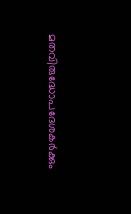മതവിരുദ്ധോപദേശകര്‍ക്കും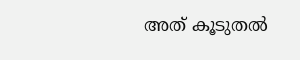അത്‌ കൂടുതല്‍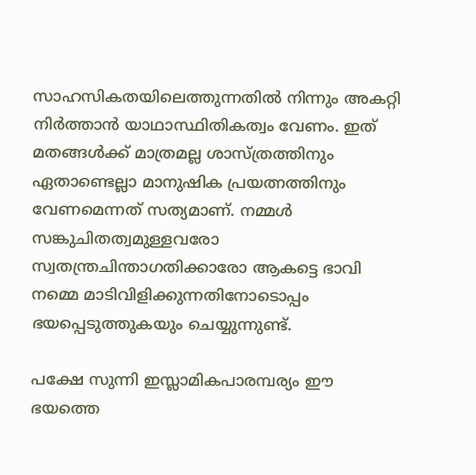സാഹസികതയിലെത്തുന്നതില്‍ നിന്നും അകറ്റി നിര്‍ത്താന്‍ യാഥാസ്ഥിതികത്വം വേണം. ഇത്‌ മതങ്ങള്‍ക്ക്‌ മാത്രമല്ല ശാസ്ത്രത്തിനും ഏതാണ്ടെല്ലാ മാനുഷിക പ്രയത്നത്തിനും വേണമെന്നത്‌ സത്യമാണ്‌. നമ്മള്‍ സങ്കുചിതത്വമുള്ളവരോ സ്വതന്ത്രചിന്താഗതിക്കാരോ ആകട്ടെ ഭാവി നമ്മെ മാടിവിളിക്കുന്നതിനോടൊപ്പം ഭയപ്പെടുത്തുകയും ചെയ്യുന്നുണ്ട്‌.

പക്ഷേ സുന്നി ഇസ്ലാമികപാരമ്പര്യം ഈ ഭയത്തെ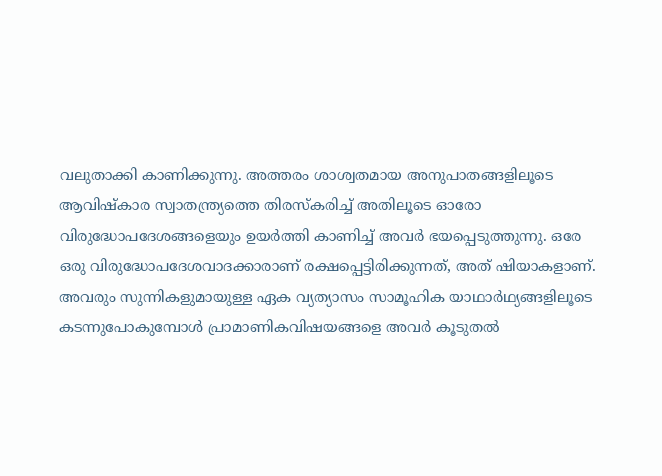വലുതാക്കി കാണിക്കുന്നു. അത്തരം ശാശ്വതമായ അനുപാതങ്ങളിലൂടെ ആവിഷ്കാര സ്വാതന്ത്ര്യത്തെ തിരസ്കരിച്ച്‌ അതിലൂടെ ഓരോ വിരുദ്ധോപദേശങ്ങളെയും ഉയര്‍ത്തി കാണിച്ച്‌ അവര്‍ ഭയപ്പെടുത്തുന്നു. ഒരേ ഒരു വിരുദ്ധോപദേശവാദക്കാരാണ്‌ രക്ഷപ്പെട്ടിരിക്കുന്നത്‌, അത്‌ ഷിയാകളാണ്‌. അവരും സുന്നികളുമായുള്ള ഏക വ്യത്യാസം സാമൂഹിക യാഥാര്‍ഥ്യങ്ങളിലൂടെ കടന്നുപോകുമ്പോള്‍ പ്രാമാണികവിഷയങ്ങളെ അവര്‍ കൂടുതല്‍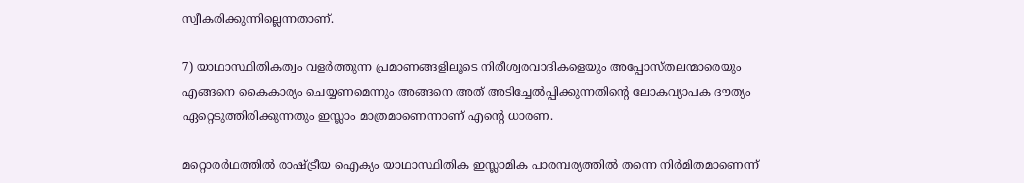സ്വീകരിക്കുന്നില്ലെന്നതാണ്‌.

7) യാഥാസ്ഥിതികത്വം വളര്‍ത്തുന്ന പ്രമാണങ്ങളിലൂടെ നിരീശ്വരവാദികളെയും അപ്പോസ്തലന്മാരെയും എങ്ങനെ കൈകാര്യം ചെയ്യണമെന്നും അങ്ങനെ അത്‌ അടിച്ചേല്‍പ്പിക്കുന്നതിന്റെ ലോകവ്യാപക ദൗത്യം ഏറ്റെടുത്തിരിക്കുന്നതും ഇസ്ലാം മാത്രമാണെന്നാണ്‌ എന്റെ ധാരണ.

മറ്റൊരര്‍ഥത്തില്‍ രാഷ്‌ട്രീയ ഐക്യം യാഥാസ്ഥിതിക ഇസ്ലാമിക പാരമ്പര്യത്തില്‍ തന്നെ നിര്‍മിതമാണെന്ന്‌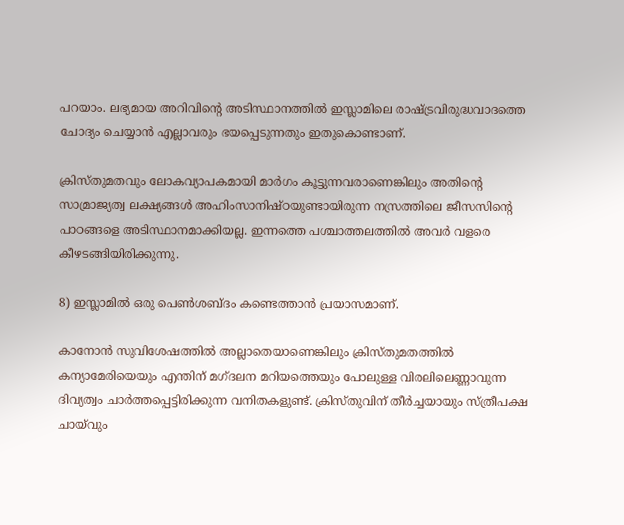പറയാം. ലഭ്യമായ അറിവിന്റെ അടിസ്ഥാനത്തില്‍ ഇസ്ലാമിലെ രാഷ്‌ട്രവിരുദ്ധവാദത്തെ ചോദ്യം ചെയ്യാന്‍ എല്ലാവരും ഭയപ്പെടുന്നതും ഇതുകൊണ്ടാണ്‌.

ക്രിസ്തുമതവും ലോകവ്യാപകമായി മാര്‍ഗം കൂട്ടുന്നവരാണെങ്കിലും അതിന്റെ സാമ്രാജ്യത്വ ലക്ഷ്യങ്ങള്‍ അഹിംസാനിഷ്ഠയുണ്ടായിരുന്ന നസ്രത്തിലെ ജീസസിന്റെ പാഠങ്ങളെ അടിസ്ഥാനമാക്കിയല്ല. ഇന്നത്തെ പശ്ചാത്തലത്തില്‍ അവര്‍ വളരെ കീഴടങ്ങിയിരിക്കുന്നു.

8) ഇസ്ലാമില്‍ ഒരു പെണ്‍ശബ്ദം കണ്ടെത്താന്‍ പ്രയാസമാണ്‌.

കാനോന്‍ സുവിശേഷത്തില്‍ അല്ലാതെയാണെങ്കിലും ക്രിസ്തുമതത്തില്‍ കന്യാമേരിയെയും എന്തിന്‌ മഗ്ദലന മറിയത്തെയും പോലുള്ള വിരലിലെണ്ണാവുന്ന ദിവ്യത്വം ചാര്‍ത്തപ്പെട്ടിരിക്കുന്ന വനിതകളുണ്ട്‌. ക്രിസ്തുവിന്‌ തീര്‍ച്ചയായും സ്ത്രീപക്ഷ ചായ്‌വും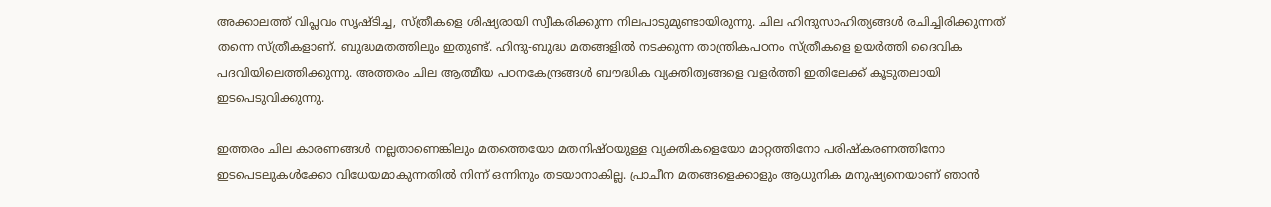അക്കാലത്ത്‌ വിപ്ലവം സൃഷ്ടിച്ച, സ്ത്രീകളെ ശിഷ്യരായി സ്വീകരിക്കുന്ന നിലപാടുമുണ്ടായിരുന്നു. ചില ഹിന്ദുസാഹിത്യങ്ങള്‍ രചിച്ചിരിക്കുന്നത്‌ തന്നെ സ്ത്രീകളാണ്‌. ബുദ്ധമതത്തിലും ഇതുണ്ട്‌. ഹിന്ദു-ബുദ്ധ മതങ്ങളില്‍ നടക്കുന്ന താന്ത്രികപഠനം സ്ത്രീകളെ ഉയര്‍ത്തി ദൈവിക പദവിയിലെത്തിക്കുന്നു. അത്തരം ചില ആത്മീയ പഠനകേന്ദ്രങ്ങള്‍ ബൗദ്ധിക വ്യക്തിത്വങ്ങളെ വളര്‍ത്തി ഇതിലേക്ക്‌ കൂടുതലായി ഇടപെടുവിക്കുന്നു.

ഇത്തരം ചില കാരണങ്ങള്‍ നല്ലതാണെങ്കിലും മതത്തെയോ മതനിഷ്ഠയുള്ള വ്യക്തികളെയോ മാറ്റത്തിനോ പരിഷ്കരണത്തിനോ ഇടപെടലുകള്‍ക്കോ വിധേയമാകുന്നതില്‍ നിന്ന്‌ ഒന്നിനും തടയാനാകില്ല. പ്രാചീന മതങ്ങളെക്കാളും ആധുനിക മനുഷ്യനെയാണ്‌ ഞാന്‍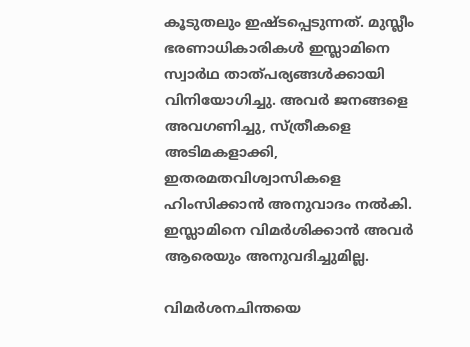കൂടുതലും ഇഷ്ടപ്പെടുന്നത്‌. മുസ്ലീം ഭരണാധികാരികള്‍ ഇസ്ലാമിനെ സ്വാര്‍ഥ താത്പര്യങ്ങള്‍ക്കായി വിനിയോഗിച്ചു. അവര്‍ ജനങ്ങളെ അവഗണിച്ചു, സ്ത്രീകളെ അടിമകളാക്കി, ഇതരമതവിശ്വാസികളെ ഹിംസിക്കാന്‍ അനുവാദം നല്‍കി. ഇസ്ലാമിനെ വിമര്‍ശിക്കാന്‍ അവര്‍ ആരെയും അനുവദിച്ചുമില്ല.

വിമര്‍ശനചിന്തയെ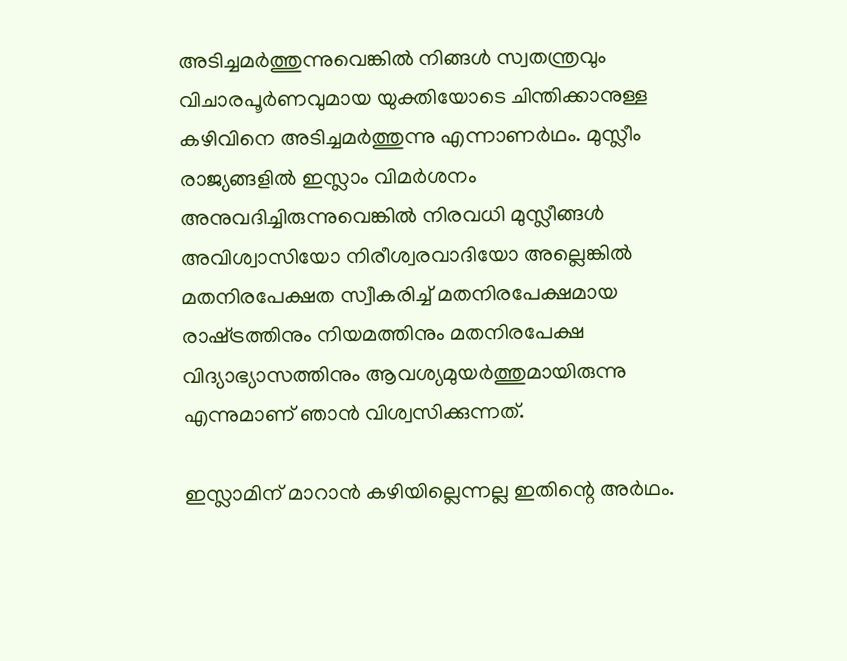അടിച്ചമര്‍ത്തുന്നുവെങ്കില്‍ നിങ്ങള്‍ സ്വതന്ത്രവും വിചാരപൂര്‍ണവുമായ യുക്തിയോടെ ചിന്തിക്കാനുള്ള കഴിവിനെ അടിച്ചമര്‍ത്തുന്നു എന്നാണര്‍ഥം. മുസ്ലീം രാജ്യങ്ങളില്‍ ഇസ്ലാം വിമര്‍ശനം അനുവദിച്ചിരുന്നുവെങ്കില്‍ നിരവധി മുസ്ലീങ്ങള്‍ അവിശ്വാസിയോ നിരീശ്വരവാദിയോ അല്ലെങ്കില്‍ മതനിരപേക്ഷത സ്വീകരിച്ച്‌ മതനിരപേക്ഷമായ രാഷ്‌ട്രത്തിനും നിയമത്തിനും മതനിരപേക്ഷ വിദ്യാഭ്യാസത്തിനും ആവശ്യമുയര്‍ത്തുമായിരുന്നു എന്നുമാണ്‌ ഞാന്‍ വിശ്വസിക്കുന്നത്‌.

ഇസ്ലാമിന്‌ മാറാന്‍ കഴിയില്ലെന്നല്ല ഇതിന്റെ അര്‍ഥം.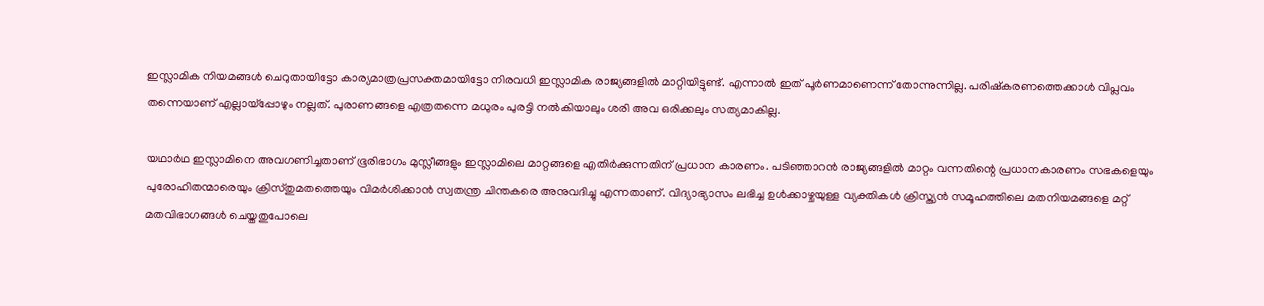ഇസ്ലാമിക നിയമങ്ങള്‍ ചെറുതായിട്ടോ കാര്യമാത്രപ്രസക്തമായിട്ടോ നിരവധി ഇസ്ലാമിക രാജ്യങ്ങളില്‍ മാറ്റിയിട്ടുണ്ട്‌. എന്നാല്‍ ഇത്‌ പൂര്‍ണമാണെന്ന്‌ തോന്നുന്നില്ല. പരിഷ്കരണത്തെക്കാള്‍ വിപ്ലവം തന്നെയാണ്‌ എല്ലായ്‌പ്പോഴും നല്ലത്‌. പുരാണങ്ങളെ എത്രതന്നെ മധുരം പുരട്ടി നല്‍കിയാലും ശരി അവ ഒരിക്കലും സത്യമാകില്ല.

യഥാര്‍ഥ ഇസ്ലാമിനെ അവഗണിച്ചതാണ്‌ ഭൂരിഭാഗം മുസ്ലീങ്ങളും ഇസ്ലാമിലെ മാറ്റങ്ങളെ എതിര്‍ക്കുന്നതിന്‌ പ്രധാന കാരണം. പടിഞ്ഞാറന്‍ രാജ്യങ്ങളില്‍ മാറ്റം വന്നതിന്റെ പ്രധാനകാരണം സഭകളെയും പുരോഹിതന്മാരെയും ക്രിസ്തുമതത്തെയും വിമര്‍ശിക്കാന്‍ സ്വതന്ത്ര ചിന്തകരെ അനുവദിച്ചു എന്നതാണ്‌. വിദ്യാഭ്യാസം ലഭിച്ച ഉള്‍ക്കാഴ്ചയുള്ള വ്യക്തികള്‍ ക്രിസ്ത്യന്‍ സമൂഹത്തിലെ മതനിയമങ്ങളെ മറ്റ്‌ മതവിഭാഗങ്ങള്‍ ചെയ്തതുപോലെ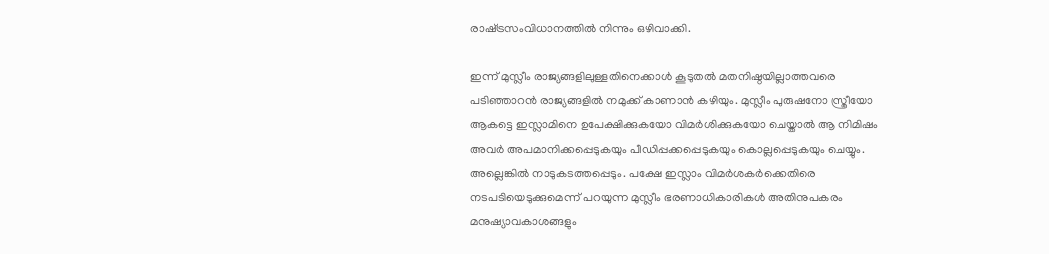രാഷ്‌ട്രസംവിധാനത്തില്‍ നിന്നും ഒഴിവാക്കി.

ഇന്ന്‌ മുസ്ലീം രാജ്യങ്ങളിലുള്ളതിനെക്കാള്‍ കൂടുതല്‍ മതനിഷ്ഠയില്ലാത്തവരെ പടിഞ്ഞാറന്‍ രാജ്യങ്ങളില്‍ നമുക്ക്‌ കാണാന്‍ കഴിയും. മുസ്ലീം പുരുഷനോ സ്ത്രീയോ ആകട്ടെ ഇസ്ലാമിനെ ഉപേക്ഷിക്കുകയോ വിമര്‍ശിക്കുകയോ ചെയ്താല്‍ ആ നിമിഷം അവര്‍ അപമാനിക്കപ്പെടുകയും പീഡിപ്പക്കപ്പെടുകയും കൊല്ലപ്പെടുകയും ചെയ്യും. അല്ലെങ്കില്‍ നാടുകടത്തപ്പെടും. പക്ഷേ ഇസ്ലാം വിമര്‍ശകര്‍ക്കെതിരെ നടപടിയെടുക്കുമെന്ന്‌ പറയുന്ന മുസ്ലീം ഭരണാധികാരികള്‍ അതിനുപകരം മനുഷ്യാവകാശങ്ങളും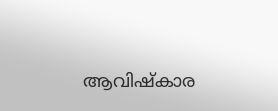ആവിഷ്കാര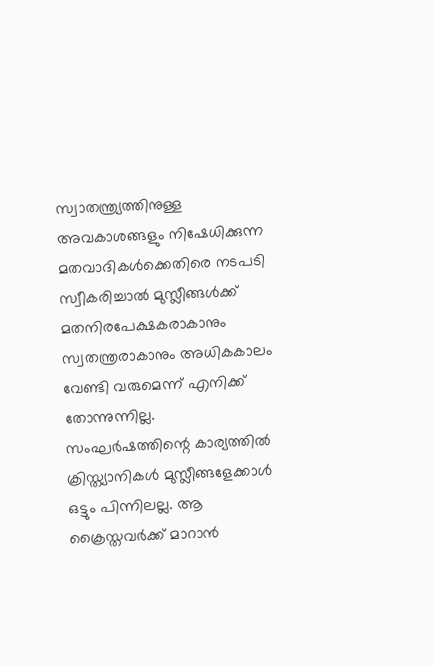സ്വാതന്ത്ര്യത്തിനുള്ള അവകാശങ്ങളും നിഷേധിക്കുന്ന മതവാദികള്‍ക്കെതിരെ നടപടി സ്വീകരിച്ചാല്‍ മുസ്ലീങ്ങള്‍ക്ക്‌ മതനിരപേക്ഷകരാകാനും സ്വതന്ത്രരാകാനും അധികകാലം വേണ്ടി വരുമെന്ന്‌ എനിക്ക്‌ തോന്നുന്നില്ല. സംഘര്‍ഷത്തിന്റെ കാര്യത്തില്‍ ക്രിസ്ത്യാനികള്‍ മുസ്ലീങ്ങളേക്കാള്‍ ഒട്ടും പിന്നിലല്ല. ആ ക്രൈസ്തവര്‍ക്ക്‌ മാറാന്‍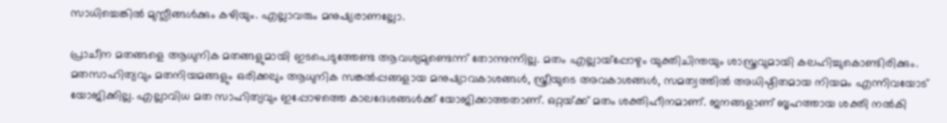സാധിച്ചെങ്കില്‍ മുസ്ലീങ്ങള്‍ക്കും കഴിയും. എല്ലാവരും മനുഷ്യരാണല്ലോ.

പ്രാചീന മതങ്ങളെ ആധുനിക മതങ്ങളുമായി ഇടപെടുത്തേണ്ട ആവശ്യമുണ്ടെന്ന്‌ തോന്നുന്നില്ല. മതം എല്ലായ്‌പ്പോഴും യുക്തിചിന്തയും ശാസ്ത്രവുമായി കലഹിച്ചുകൊണ്ടിരിക്കും. മതസാഹിത്യവും മതനിയമങ്ങളും ഒരിക്കലും ആധുനിക സങ്കല്‍പ്പങ്ങളായ മനുഷ്യാവകാശങ്ങള്‍, സ്ത്രീയുടെ അവകാശങ്ങള്‍, സമത്വത്തില്‍ അധിഷ്ഠിതമായ നിയമം എന്നിവയോട്‌ യോജിക്കില്ല. എല്ലാവിധ മത സാഹിത്യവും ഇപ്പോഴത്തെ കാലദേശങ്ങള്‍ക്ക്‌ യോജിക്കാത്തതാണ്‌. ഒറ്റയ്‌ക്ക്‌ മതം ശക്തിഹീനമാണ്‌. ജനങ്ങളാണ്‌ ബൃഹത്തായ ശക്തി നല്‍കി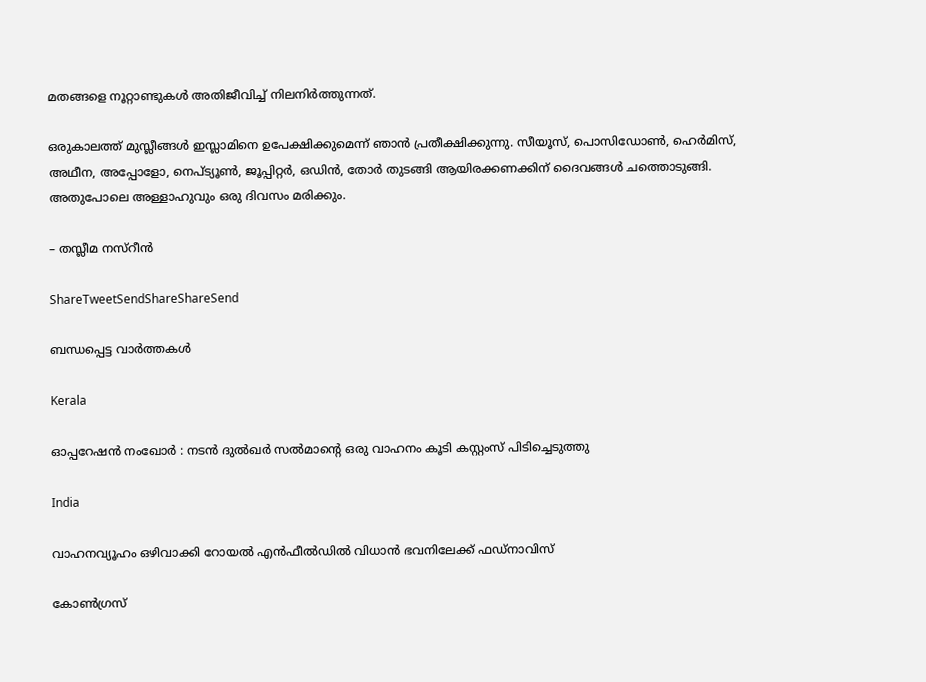മതങ്ങളെ നൂറ്റാണ്ടുകള്‍ അതിജീവിച്ച്‌ നിലനിര്‍ത്തുന്നത്‌.

ഒരുകാലത്ത്‌ മുസ്ലീങ്ങള്‍ ഇസ്ലാമിനെ ഉപേക്ഷിക്കുമെന്ന്‌ ഞാന്‍ പ്രതീക്ഷിക്കുന്നു. സീയൂസ്‌, പൊസിഡോണ്‍, ഹെര്‍മിസ്‌, അഥീന, അപ്പോളോ, നെപ്ട്യൂണ്‍, ജൂപ്പിറ്റര്‍, ഒഡിന്‍, തോര്‍ തുടങ്ങി ആയിരക്കണക്കിന്‌ ദൈവങ്ങള്‍ ചത്തൊടുങ്ങി. അതുപോലെ അള്ളാഹുവും ഒരു ദിവസം മരിക്കും.

– തസ്ലീമ നസ്‌റീന്‍

ShareTweetSendShareShareSend

ബന്ധപ്പെട്ട വാര്‍ത്തകള്‍

Kerala

ഓപ്പറേഷന്‍ നംഖോര്‍ : നടന്‍ ദുല്‍ഖര്‍ സല്‍മാന്റെ ഒരു വാഹനം കൂടി കസ്റ്റംസ് പിടിച്ചെടുത്തു

India

വാഹനവ്യൂഹം ഒഴിവാക്കി റോയൽ എൻഫീൽഡിൽ വിധാൻ ഭവനിലേക്ക് ഫഡ്നാവിസ്

കോണ്‍ഗ്രസ്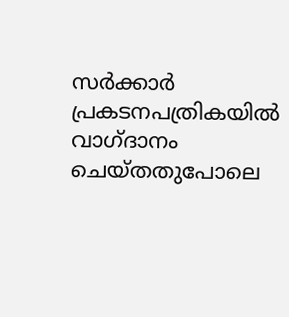സര്‍ക്കാര്‍ പ്രകടനപത്രികയില്‍ വാഗ്ദാനം ചെയ്തതുപോലെ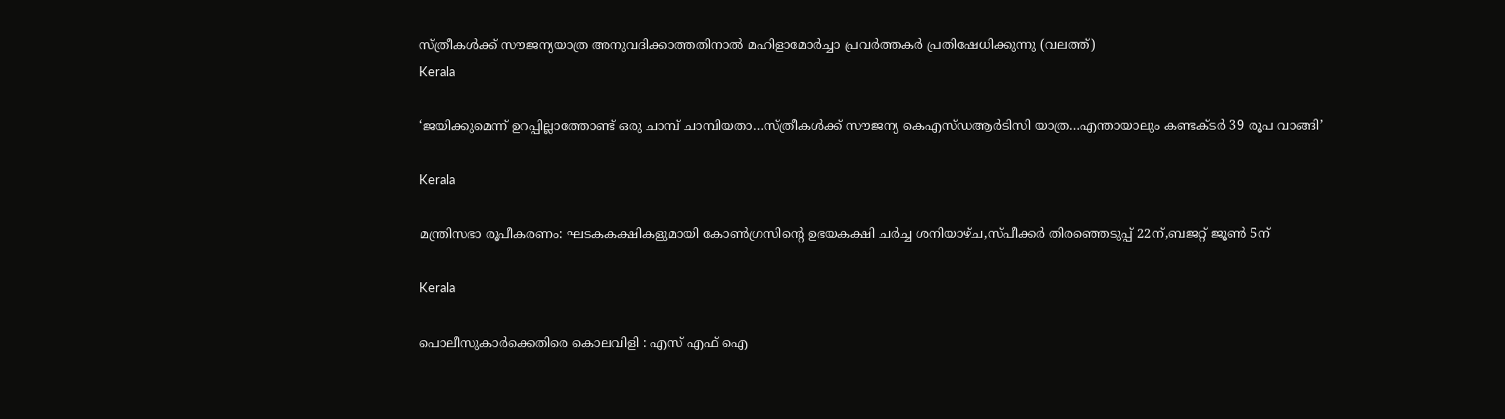സ്ത്രീകള്‍ക്ക് സൗജന്യയാത്ര അനുവദിക്കാത്തതിനാല്‍ മഹിളാമോര്‍ച്ചാ പ്രവര്‍ത്തകര്‍ പ്രതിഷേധിക്കുന്നു (വലത്ത്)
Kerala

‘ജയിക്കുമെന്ന് ഉറപ്പില്ലാത്തോണ്ട് ഒരു ചാമ്പ് ചാമ്പിയതാ…സ്ത്രീകള്‍ക്ക് സൗജന്യ കെഎസ്ഡആര്‍ടിസി യാത്ര…എന്തായാലും കണ്ടക്ടര്‍ 39 രൂപ വാങ്ങി’

Kerala

മന്ത്രിസഭാ രൂപീകരണം: ഘടകകക്ഷികളുമായി കോണ്‍ഗ്രസിന്റെ ഉഭയകക്ഷി ചര്‍ച്ച ശനിയാഴ്ച,സ്പീക്കര്‍ തിരഞ്ഞെടുപ്പ് 22ന്,ബജറ്റ് ജൂണ്‍ 5ന്

Kerala

പൊലീസുകാര്‍ക്കെതിരെ കൊലവിളി : എസ് എഫ് ഐ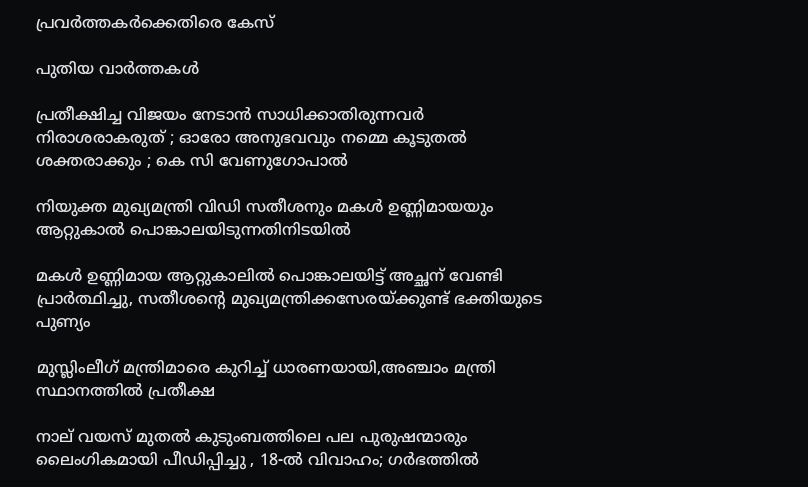പ്രവര്‍ത്തകര്‍ക്കെതിരെ കേസ്

പുതിയ വാര്‍ത്തകള്‍

പ്രതീക്ഷിച്ച വിജയം നേടാൻ സാധിക്കാതിരുന്നവർ നിരാശരാകരുത് ; ഓരോ അനുഭവവും നമ്മെ കൂടുതൽ ശക്തരാക്കും ; കെ സി വേണുഗോപാൽ

നിയുക്ത മുഖ്യമന്ത്രി വിഡി സതീശനും മകള്‍ ഉണ്ണിമായയും ആറ്റുകാല്‍ പൊങ്കാലയിടുന്നതിനിടയില്‍

മകള്‍ ഉണ്ണിമായ ആറ്റുകാലില്‍ പൊങ്കാലയിട്ട് അച്ഛന് വേണ്ടി പ്രാര്‍ത്ഥിച്ചു, സതീശന്റെ മുഖ്യമന്ത്രിക്കസേരയ്‌ക്കുണ്ട് ഭക്തിയുടെ പുണ്യം

മുസ്ലിംലീഗ് മന്ത്രിമാരെ കുറിച്ച് ധാരണയായി,അഞ്ചാം മന്ത്രി സ്ഥാനത്തില്‍ പ്രതീക്ഷ

നാല് വയസ് മുതല്‍ കുടുംബത്തിലെ പല പുരുഷന്മാരും ലൈംഗികമായി പീഡിപ്പിച്ചു , 18-ല്‍ വിവാഹം; ഗര്‍ഭത്തില്‍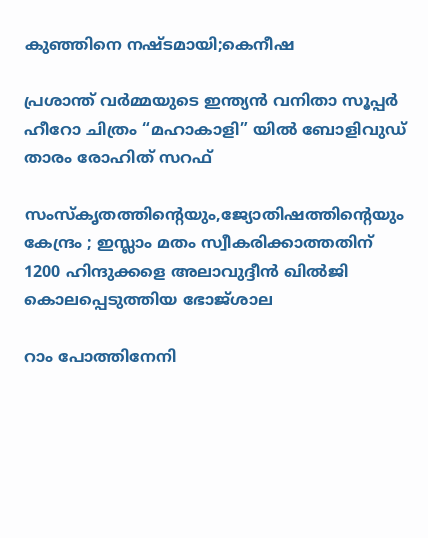കുഞ്ഞിനെ നഷ്ടമായി;കെനീഷ

പ്രശാന്ത് വർമ്മയുടെ ഇന്ത്യൻ വനിതാ സൂപ്പർ ഹീറോ ചിത്രം “മഹാകാളി” യിൽ ബോളിവുഡ് താരം രോഹിത് സറഫ്

സംസ്‌കൃതത്തിന്റെയും,ജ്യോതിഷത്തിന്റെയും കേന്ദ്രം ; ഇസ്ലാം മതം സ്വീകരിക്കാത്തതിന് 1200 ഹിന്ദുക്കളെ അലാവുദ്ദീൻ ഖിൽജി കൊലപ്പെടുത്തിയ ഭോജ്ശാല

റാം പോത്തിനേനി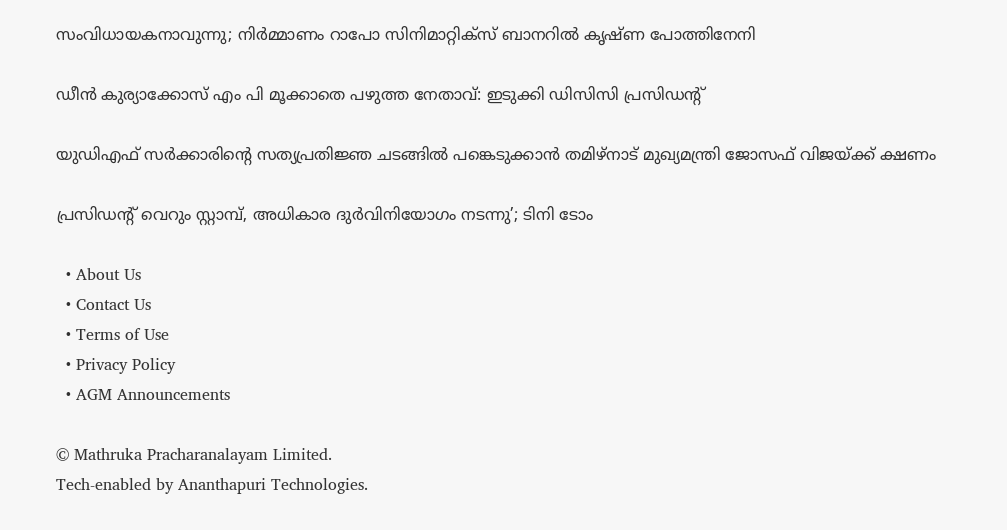സംവിധായകനാവുന്നു; നിർമ്മാണം റാപോ സിനിമാറ്റിക്‌സ് ബാനറിൽ കൃഷ്ണ പോത്തിനേനി

ഡീന്‍ കുര്യാക്കോസ് എം പി മൂക്കാതെ പഴുത്ത നേതാവ്: ഇടുക്കി ഡിസിസി പ്രസിഡന്റ്

യുഡിഎഫ് സര്‍ക്കാരിന്റെ സത്യപ്രതിജ്ഞ ചടങ്ങില്‍ പങ്കെടുക്കാന്‍ തമിഴ്‌നാട് മുഖ്യമന്ത്രി ജോസഫ് വിജയ്‌ക്ക് ക്ഷണം

പ്രസിഡന്റ് വെറും സ്റ്റാമ്പ്, അധികാര ദുര്‍വിനിയോഗം നടന്നു’; ടിനി ടോം

  • About Us
  • Contact Us
  • Terms of Use
  • Privacy Policy
  • AGM Announcements

© Mathruka Pracharanalayam Limited.
Tech-enabled by Ananthapuri Technologies.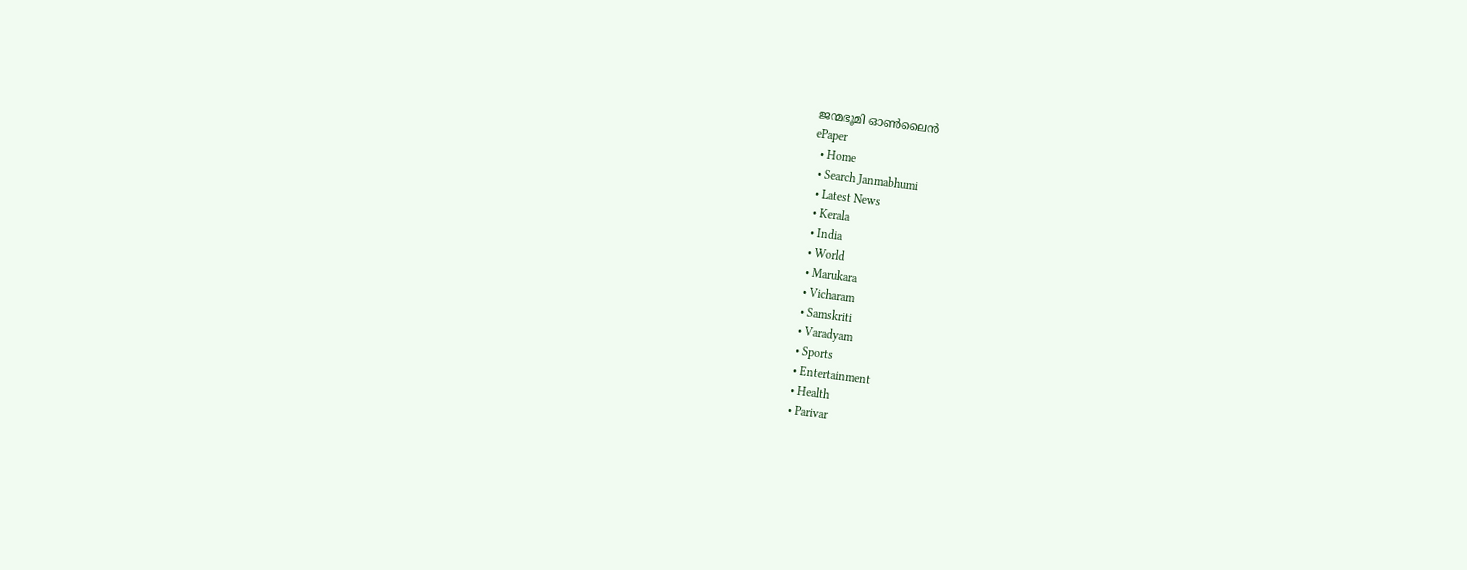ജന്മഭൂമി ഓണ്‍ലൈന്‍
ePaper
  • Home
  • Search Janmabhumi
  • Latest News
  • Kerala
  • India
  • World
  • Marukara
  • Vicharam
  • Samskriti
  • Varadyam
  • Sports
  • Entertainment
  • Health
  • Parivar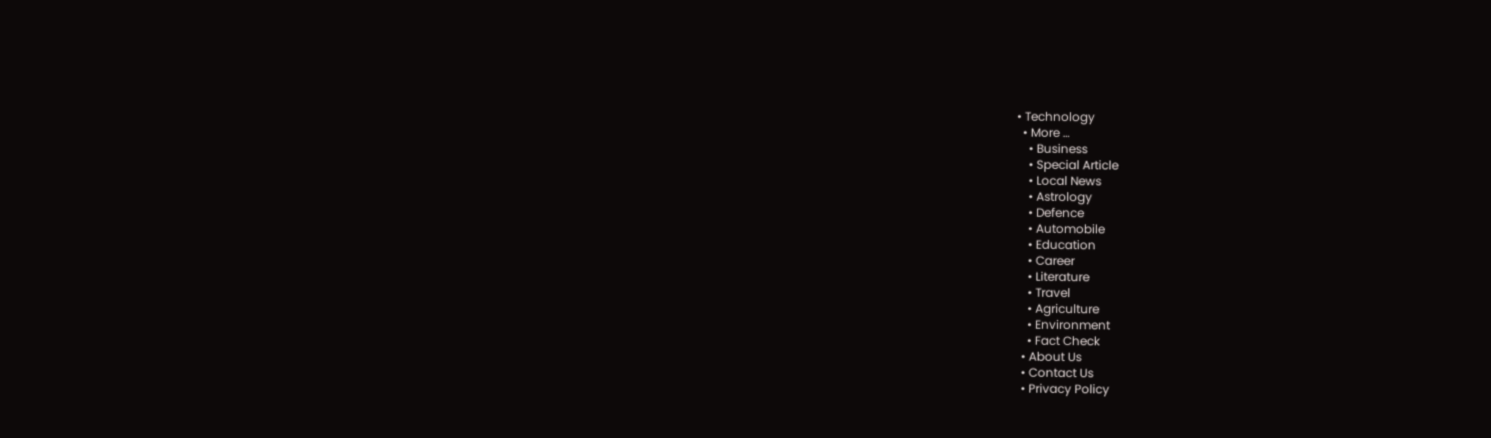• Technology
  • More …
    • Business
    • Special Article
    • Local News
    • Astrology
    • Defence
    • Automobile
    • Education
    • Career
    • Literature
    • Travel
    • Agriculture
    • Environment
    • Fact Check
  • About Us
  • Contact Us
  • Privacy Policy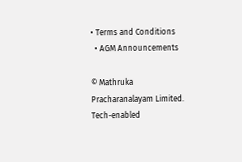• Terms and Conditions
  • AGM Announcements

© Mathruka Pracharanalayam Limited.
Tech-enabled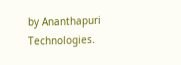by Ananthapuri Technologies.